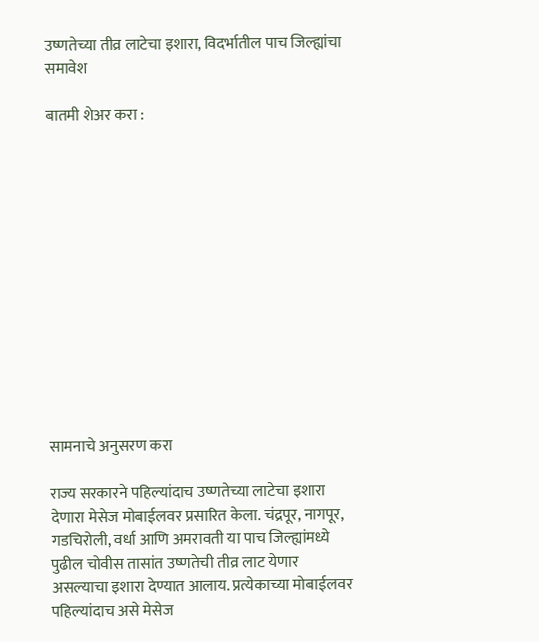उष्णतेच्या तीव्र लाटेचा इशारा, विदर्भातील पाच जिल्ह्यांचा समावेश

बातमी शेअर करा :













सामनाचे अनुसरण करा

राज्य सरकारने पहिल्यांदाच उष्णतेच्या लाटेचा इशारा देणारा मेसेज मोबाईलवर प्रसारित केला. चंद्रपूर, नागपूर, गडचिरोली, वर्धा आणि अमरावती या पाच जिल्ह्यांमध्ये पुढील चोवीस तासांत उष्णतेची तीव्र लाट येणार असल्याचा इशारा देण्यात आलाय. प्रत्येकाच्या मोबाईलवर पहिल्यांदाच असे मेसेज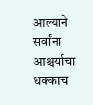आल्याने सर्वांना आश्चर्याचा धक्काच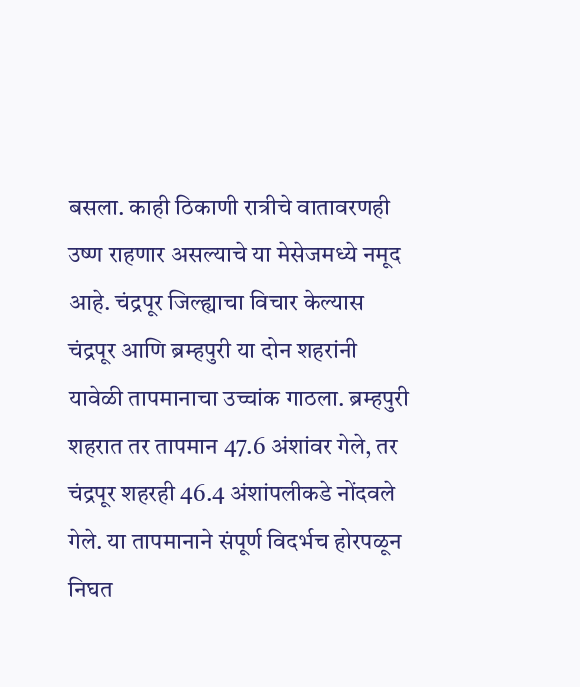बसला. काही ठिकाणी रात्रीचे वातावरणही उष्ण राहणार असल्याचे या मेसेजमध्ये नमूद आहे. चंद्रपूर जिल्ह्याचा विचार केल्यास चंद्रपूर आणि ब्रम्हपुरी या दोन शहरांनी यावेळी तापमानाचा उच्चांक गाठला. ब्रम्हपुरी शहरात तर तापमान 47.6 अंशांवर गेले, तर चंद्रपूर शहरही 46.4 अंशांपलीकडे नोंदवले गेले. या तापमानाने संपूर्ण विदर्भच होरपळून निघत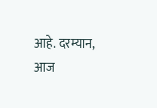आहे. दरम्यान, आज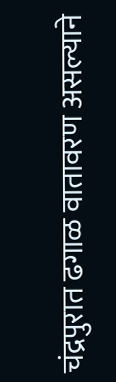चंद्रपुरात ढगाळ वातावरण असल्याने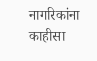नागरिकांना काहीसा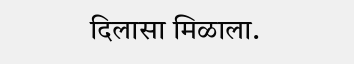दिलासा मिळाला.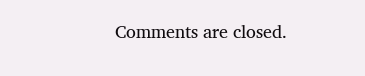Comments are closed.